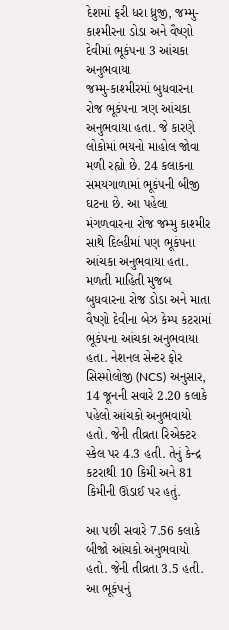દેશમાં ફરી ધરા ધ્રુજી, જમ્મુ-કાશ્મીરના ડોડા અને વૈષ્ણો દેવીમાં ભૂકંપના 3 આંચકા અનુભવાયા
જમ્મુ-કાશ્મીરમાં બુધવારના રોજ ભૂકંપના ત્રણ આંચકા અનુભવાયા હતા. જે કારણે લોકોમાં ભયનો માહોલ જોવા મળી રહ્યો છે. 24 કલાકના સમયગાળામાં ભૂકંપની બીજી ઘટના છે. આ પહેલા મંગળવારના રોજ જમ્મુ કાશ્મીર સાથે દિલ્હીમાં પણ ભૂકંપના આંચકા અનુભવાયા હતા.
મળતી માહિતી મુજબ બુધવારના રોજ ડોડા અને માતા વૈષ્ણો દેવીના બેઝ કેમ્પ કટરામાં ભૂકંપના આંચકા અનુભવાયા હતા. નેશનલ સેન્ટર ફોર સિસ્મોલોજી (NCS) અનુસાર, 14 જૂનની સવારે 2.20 કલાકે પહેલો આંચકો અનુભવાયો હતો. જેની તીવ્રતા રિએક્ટર સ્કેલ પર 4.3 હતી. તેનું કેન્દ્ર કટરાથી 10 કિમી અને 81 કિમીની ઊંડાઈ પર હતું.

આ પછી સવારે 7.56 કલાકે બીજો આંચકો અનુભવાયો હતો. જેની તીવ્રતા 3.5 હતી. આ ભૂકંપનું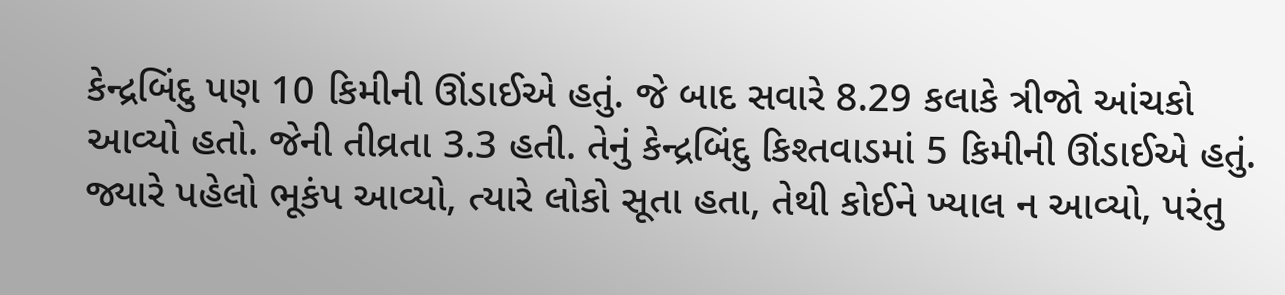કેન્દ્રબિંદુ પણ 10 કિમીની ઊંડાઈએ હતું. જે બાદ સવારે 8.29 કલાકે ત્રીજો આંચકો આવ્યો હતો. જેની તીવ્રતા 3.3 હતી. તેનું કેન્દ્રબિંદુ કિશ્તવાડમાં 5 કિમીની ઊંડાઈએ હતું.
જ્યારે પહેલો ભૂકંપ આવ્યો, ત્યારે લોકો સૂતા હતા, તેથી કોઈને ખ્યાલ ન આવ્યો, પરંતુ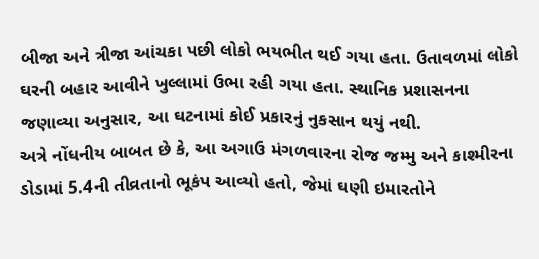બીજા અને ત્રીજા આંચકા પછી લોકો ભયભીત થઈ ગયા હતા. ઉતાવળમાં લોકો ઘરની બહાર આવીને ખુલ્લામાં ઉભા રહી ગયા હતા. સ્થાનિક પ્રશાસનના જણાવ્યા અનુસાર, આ ઘટનામાં કોઈ પ્રકારનું નુકસાન થયું નથી.
અત્રે નોંધનીય બાબત છે કે, આ અગાઉ મંગળવારના રોજ જમ્મુ અને કાશ્મીરના ડોડામાં 5.4ની તીવ્રતાનો ભૂકંપ આવ્યો હતો, જેમાં ઘણી ઇમારતોને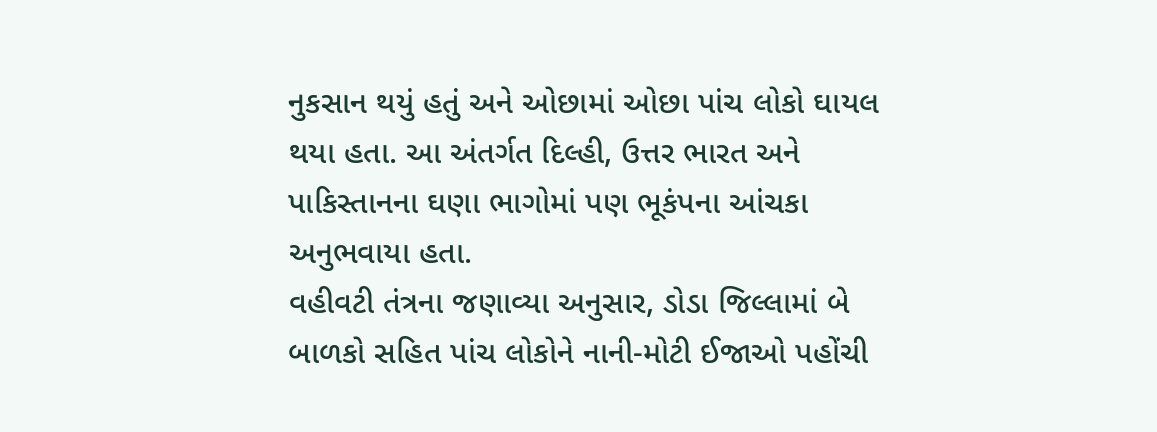નુકસાન થયું હતું અને ઓછામાં ઓછા પાંચ લોકો ઘાયલ થયા હતા. આ અંતર્ગત દિલ્હી, ઉત્તર ભારત અને પાકિસ્તાનના ઘણા ભાગોમાં પણ ભૂકંપના આંચકા અનુભવાયા હતા.
વહીવટી તંત્રના જણાવ્યા અનુસાર, ડોડા જિલ્લામાં બે બાળકો સહિત પાંચ લોકોને નાની-મોટી ઈજાઓ પહોંચી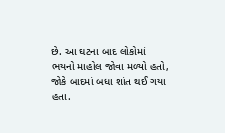છે. આ ઘટના બાદ લોકોમાં ભયનો માહોલ જોવા મળ્યો હતો, જોકે બાદમાં બધા શાંત થઈ ગયા હતા.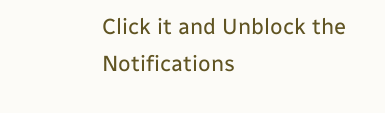Click it and Unblock the Notifications